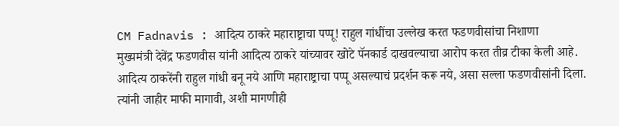CM Fadnavis : आदित्य ठाकरे महाराष्ट्राचा पप्पू! राहुल गांधींचा उल्लेख करत फडणवीसांचा निशाणा
मुख्यमंत्री देवेंद्र फडणवीस यांनी आदित्य ठाकरे यांच्यावर खोटे पॅनकार्ड दाखवल्याचा आरोप करत तीव्र टीका केली आहे. आदित्य ठाकरेंनी राहुल गांधी बनू नये आणि महाराष्ट्राचा पप्पू असल्याचं प्रदर्शन करू नये, असा सल्ला फडणवीसांनी दिला. त्यांनी जाहीर माफी मागावी, अशी मागणीही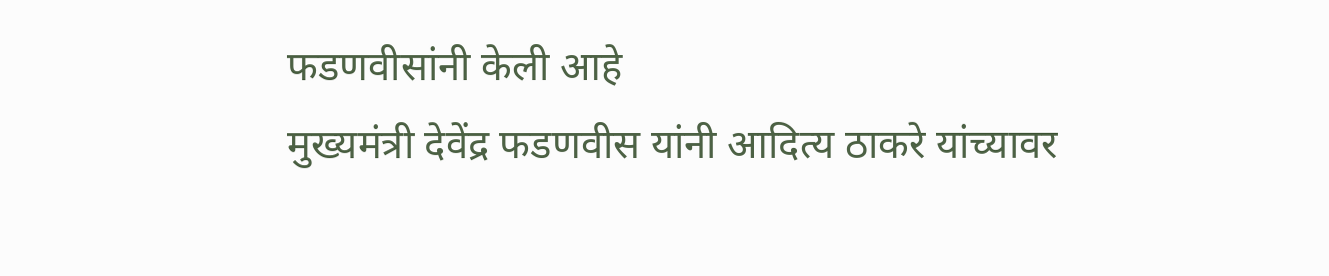फडणवीसांनी केली आहे
मुख्यमंत्री देवेंद्र फडणवीस यांनी आदित्य ठाकरे यांच्यावर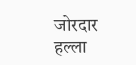जोरदार हल्ला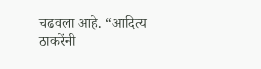चढवला आहे. “आदित्य ठाकरेंनी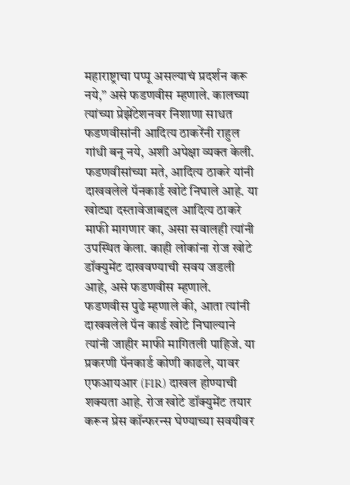महाराष्ट्राचा पप्पू असल्याचं प्रदर्शन करू नये,” असे फडणवीस म्हणाले. कालच्या त्यांच्या प्रेझेंटेशनवर निशाणा साधत फडणवीसांनी आदित्य ठाकरेंनी राहुल गांधी बनू नये, अशी अपेक्षा व्यक्त केली. फडणवीसांच्या मते, आदित्य ठाकरे यांनी दाखवलेले पॅनकार्ड खोटे निघाले आहे. या खोट्या दस्तावेजाबद्दल आदित्य ठाकरे माफी मागणार का, असा सवालही त्यांनी उपस्थित केला. काही लोकांना रोज खोटे डॉक्युमेंट दाखवण्याची सवय जडली आहे, असे फडणवीस म्हणाले.
फडणवीस पुढे म्हणाले की, आता त्यांनी दाखवलेले पॅन कार्ड खोटे निघाल्याने त्यांनी जाहीर माफी मागितली पाहिजे. या प्रकरणी पॅनकार्ड कोणी काढले, यावर एफआयआर (FIR) दाखल होण्याची शक्यता आहे. रोज खोटे डॉक्युमेंट तयार करून प्रेस कॉन्फरन्स घेण्याच्या सवयीवर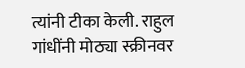त्यांनी टीका केली. राहुल गांधींनी मोठ्या स्क्रीनवर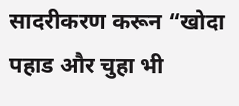सादरीकरण करून “खोदा पहाड और चुहा भी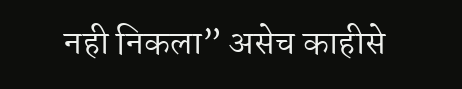नही निकला” असेच काहीसे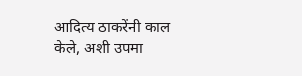आदित्य ठाकरेंनी काल केले, अशी उपमा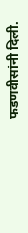फडणवीसांनी दिली.